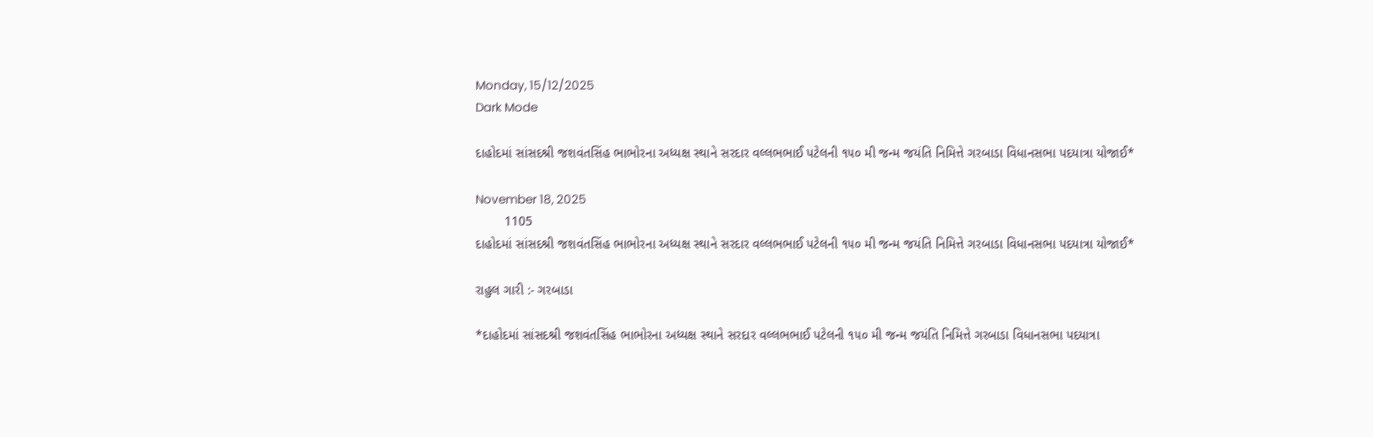Monday, 15/12/2025
Dark Mode

દાહોદમાં સાંસદશ્રી જશવંતસિંહ ભાભોરના અધ્યક્ષ સ્થાને સરદાર વલ્લભભાઈ પટેલની ૧૫૦ મી જન્મ જયંતિ નિમિત્તે ગરબાડા વિધાનસભા પદયાત્રા યોજાઈ*

November 18, 2025
        1105
દાહોદમાં સાંસદશ્રી જશવંતસિંહ ભાભોરના અધ્યક્ષ સ્થાને સરદાર વલ્લભભાઈ પટેલની ૧૫૦ મી જન્મ જયંતિ નિમિત્તે ગરબાડા વિધાનસભા પદયાત્રા યોજાઈ*

રાહુલ ગારી :- ગરબાડા

*દાહોદમાં સાંસદશ્રી જશવંતસિંહ ભાભોરના અધ્યક્ષ સ્થાને સરદાર વલ્લભભાઈ પટેલની ૧૫૦ મી જન્મ જયંતિ નિમિત્તે ગરબાડા વિધાનસભા પદયાત્રા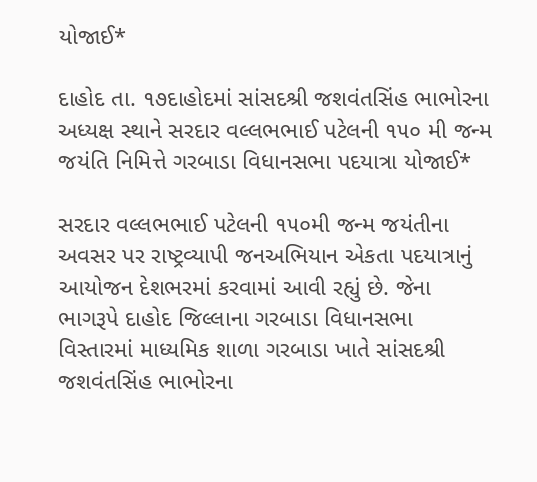યોજાઈ*

દાહોદ તા. ૧૭દાહોદમાં સાંસદશ્રી જશવંતસિંહ ભાભોરના અધ્યક્ષ સ્થાને સરદાર વલ્લભભાઈ પટેલની ૧૫૦ મી જન્મ જયંતિ નિમિત્તે ગરબાડા વિધાનસભા પદયાત્રા યોજાઈ*

સરદાર વલ્લભભાઈ પટેલની ૧૫૦મી જન્મ જયંતીના અવસર પર રાષ્ટ્રવ્યાપી જનઅભિયાન એકતા પદયાત્રાનું આયોજન દેશભરમાં કરવામાં આવી રહ્યું છે. જેના ભાગરૂપે દાહોદ જિલ્લાના ગરબાડા વિધાનસભા વિસ્તારમાં માધ્યમિક શાળા ગરબાડા ખાતે સાંસદશ્રી જશવંતસિંહ ભાભોરના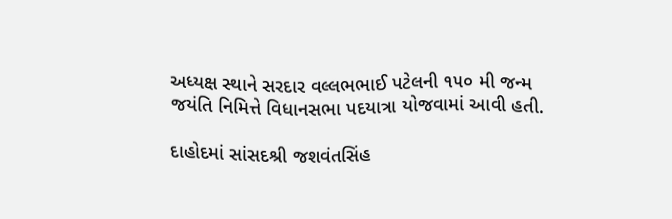અધ્યક્ષ સ્થાને સરદાર વલ્લભભાઈ પટેલની ૧૫૦ મી જન્મ જયંતિ નિમિત્તે વિધાનસભા પદયાત્રા યોજવામાં આવી હતી.

દાહોદમાં સાંસદશ્રી જશવંતસિંહ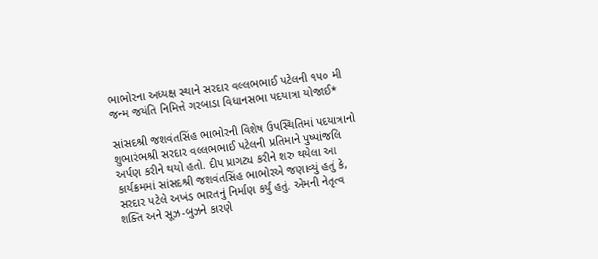ભાભોરના અધ્યક્ષ સ્થાને સરદાર વલ્લભભાઈ પટેલની ૧૫૦ મી જન્મ જયંતિ નિમિત્તે ગરબાડા વિધાનસભા પદયાત્રા યોજાઈ*

સાંસદશ્રી જશવંતસિંહ ભાભોરની વિશેષ ઉપસ્થિતિમાં પદયાત્રાનો શુભારંભશ્રી સરદાર વલ્લભભાઈ પટેલની પ્રતિમાને પુષ્પાંજલિ અર્પણ કરીને થયો હતો. દીપ પ્રાગટ્ય કરીને શરુ થયેલા આ કાર્યક્રમમાં સાંસદશ્રી જશવંતસિંહ ભાભોરએ જણાવ્યું હતું કે, સરદાર પટેલે અખંડ ભારતનું નિર્માણ કર્યું હતું. એમની નેતૃત્વ શક્તિ અને સૂઝ-બુઝને કારણે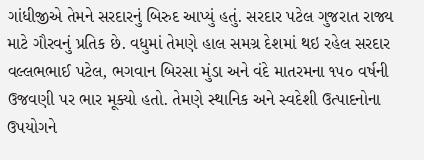ગાંધીજીએ તેમને સરદારનું બિરુદ આપ્યું હતું. સરદાર પટેલ ગુજરાત રાજ્ય માટે ગૌરવનું પ્રતિક છે. વધુમાં તેમણે હાલ સમગ્ર દેશમાં થઇ રહેલ સરદાર વલ્લભભાઈ પટેલ, ભગવાન બિરસા મુંડા અને વંદે માતરમના ૧૫૦ વર્ષની ઉજવણી પર ભાર મૂક્યો હતો. તેમણે સ્થાનિક અને સ્વદેશી ઉત્પાદનોના ઉપયોગને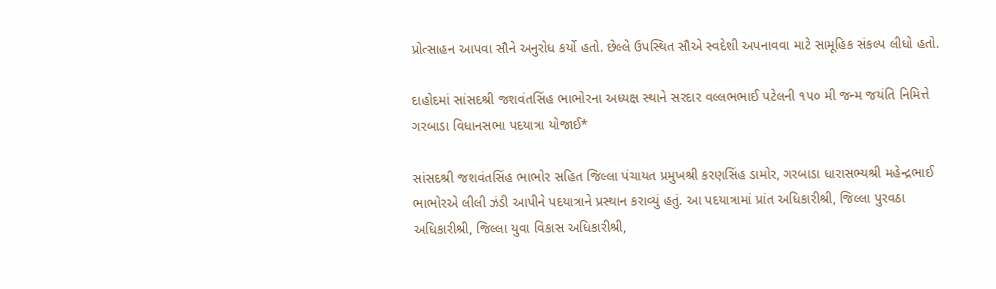પ્રોત્સાહન આપવા સૌને અનુરોધ કર્યો હતો. છેલ્લે ઉપસ્થિત સૌએ સ્વદેશી અપનાવવા માટે સામૂહિક સંકલ્પ લીધો હતો.

દાહોદમાં સાંસદશ્રી જશવંતસિંહ ભાભોરના અધ્યક્ષ સ્થાને સરદાર વલ્લભભાઈ પટેલની ૧૫૦ મી જન્મ જયંતિ નિમિત્તે ગરબાડા વિધાનસભા પદયાત્રા યોજાઈ*

સાંસદશ્રી જશવંતસિંહ ભાભોર સહિત જિલ્લા પંચાયત પ્રમુખશ્રી કરણસિંહ ડામોર, ગરબાડા ધારાસભ્યશ્રી મહેન્દ્રભાઈ ભાભોરએ લીલી ઝંડી આપીને પદયાત્રાને પ્રસ્થાન કરાવ્યું હતું. આ પદયાત્રામાં પ્રાંત અધિકારીશ્રી, જિલ્લા પુરવઠા અધિકારીશ્રી, જિલ્લા યુવા વિકાસ અધિકારીશ્રી,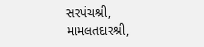સરપંચશ્રી, મામલતદારશ્રી,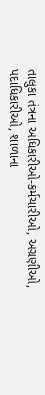તાલુકા તંત્રના અધિકારીઓ-કર્મચારીઓ, અગ્રણીઓ, પદાધિકારીઓ, શાળાના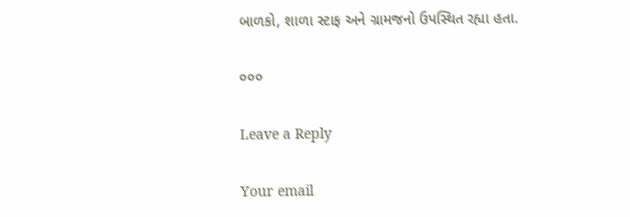બાળકો, શાળા સ્ટાફ અને ગ્રામજનો ઉપસ્થિત રહ્યા હતા.

૦૦૦

Leave a Reply

Your email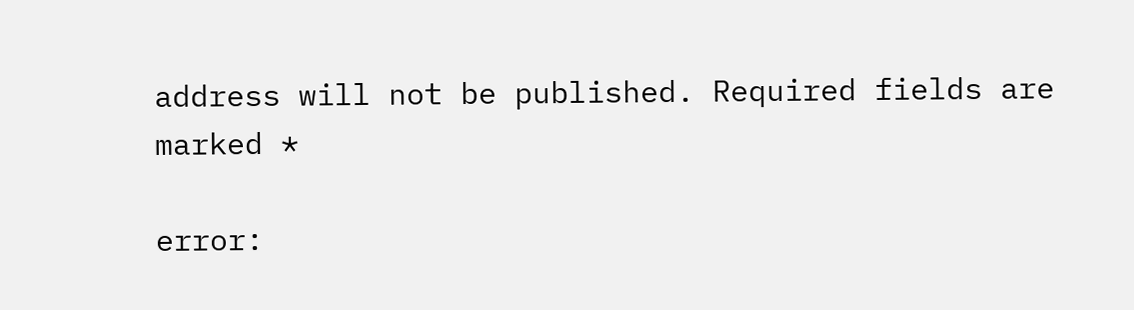address will not be published. Required fields are marked *

error: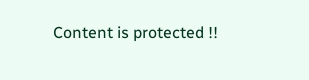Content is protected !!